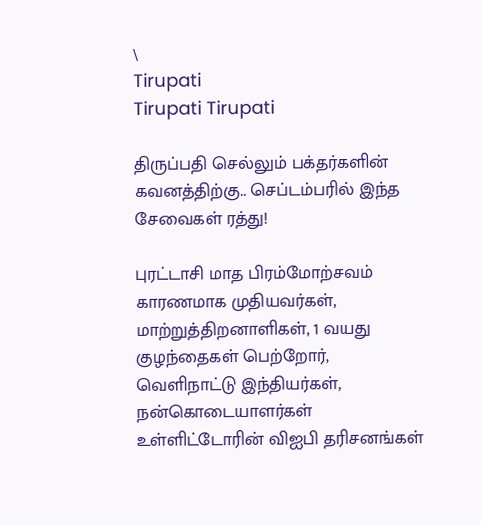\
Tirupati
Tirupati Tirupati

திருப்பதி செல்லும் பக்தர்களின் கவனத்திற்கு.. செப்டம்பரில் இந்த சேவைகள் ரத்து!

புரட்டாசி மாத பிரம்மோற்சவம் காரணமாக முதியவர்கள், மாற்றுத்திறனாளிகள், 1 வயது குழந்தைகள் பெற்றோர், வெளிநாட்டு இந்தியர்கள், நன்கொடையாளர்கள் உள்ளிட்டோரின் விஐபி தரிசனங்கள்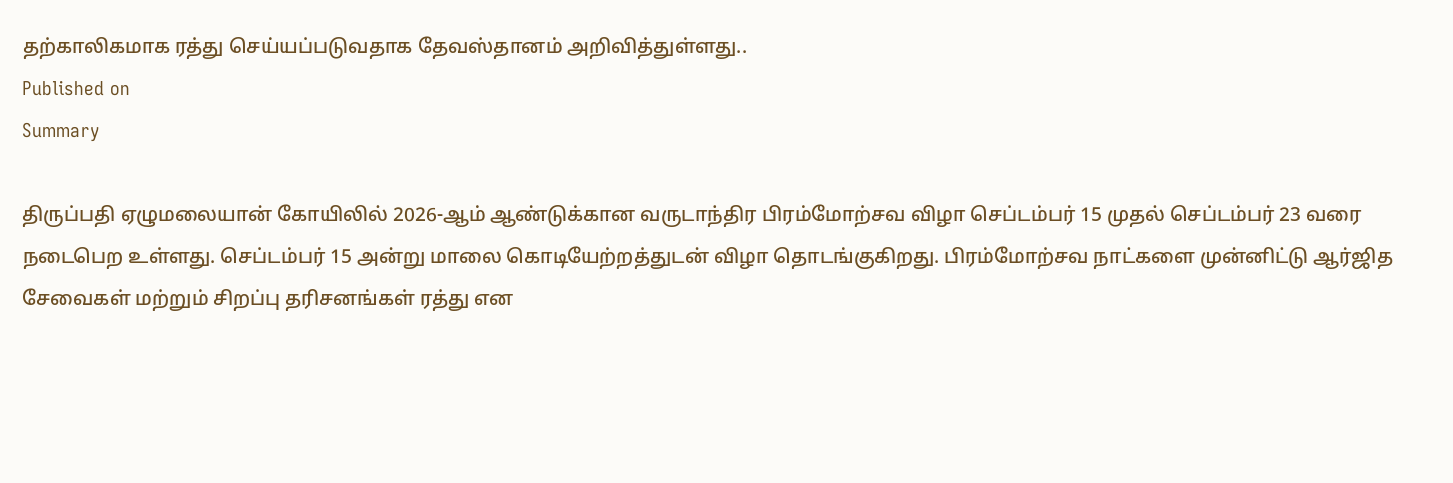தற்காலிகமாக ரத்து செய்யப்படுவதாக தேவஸ்தானம் அறிவித்துள்ளது..
Published on
Summary

திருப்பதி ஏழுமலையான் கோயிலில் 2026-ஆம் ஆண்டுக்கான வருடாந்திர பிரம்மோற்சவ விழா செப்டம்பர் 15 முதல் செப்டம்பர் 23 வரை நடைபெற உள்ளது. செப்டம்பர் 15 அன்று மாலை கொடியேற்றத்துடன் விழா தொடங்குகிறது. பிரம்மோற்சவ நாட்களை முன்னிட்டு ஆர்ஜித சேவைகள் மற்றும் சிறப்பு தரிசனங்கள் ரத்து என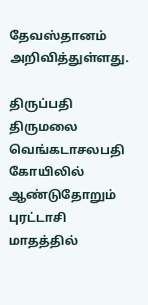தேவஸ்தானம் அறிவித்துள்ளது.

திருப்பதி திருமலை வெங்கடாசலபதி கோயிலில் ஆண்டுதோறும் புரட்டாசி மாதத்தில்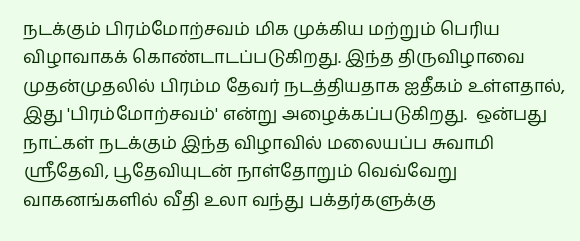நடக்கும் பிரம்மோற்சவம் மிக முக்கிய மற்றும் பெரிய விழாவாகக் கொண்டாடப்படுகிறது. இந்த திருவிழாவை முதன்முதலில் பிரம்ம தேவர் நடத்தியதாக ஐதீகம் உள்ளதால், இது 'பிரம்மோற்சவம்' என்று அழைக்கப்படுகிறது.  ஒன்பது நாட்கள் நடக்கும் இந்த விழாவில் மலையப்ப சுவாமி ஸ்ரீதேவி, பூதேவியுடன் நாள்தோறும் வெவ்வேறு வாகனங்களில் வீதி உலா வந்து பக்தர்களுக்கு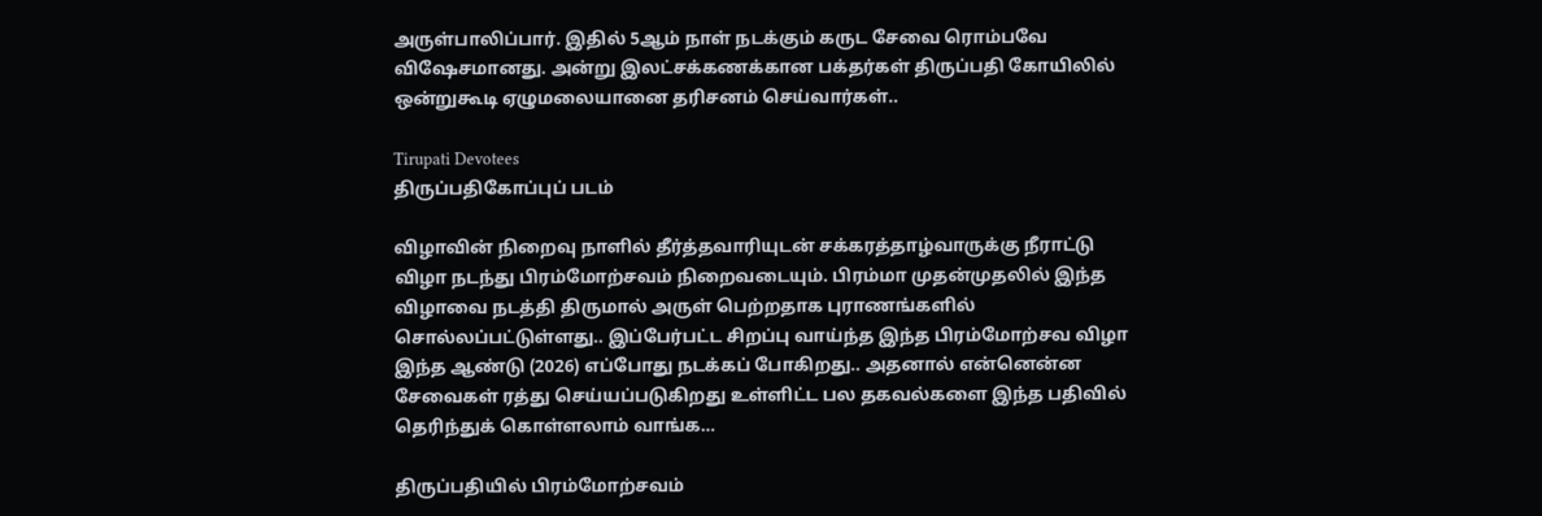அருள்பாலிப்பார். இதில் 5ஆம் நாள் நடக்கும் கருட சேவை ரொம்பவே விஷேசமானது. அன்று இலட்சக்கணக்கான பக்தர்கள் திருப்பதி கோயிலில் ஒன்றுகூடி ஏழுமலையானை தரிசனம் செய்வார்கள்..

Tirupati Devotees
திருப்பதிகோப்புப் படம்

விழாவின் நிறைவு நாளில் தீர்த்தவாரியுடன் சக்கரத்தாழ்வாருக்கு நீராட்டு விழா நடந்து பிரம்மோற்சவம் நிறைவடையும். பிரம்மா முதன்முதலில் இந்த விழாவை நடத்தி திருமால் அருள் பெற்றதாக புராணங்களில் சொல்லப்பட்டுள்ளது.. இப்பேர்பட்ட சிறப்பு வாய்ந்த இந்த பிரம்மோற்சவ விழா இந்த ஆண்டு (2026) எப்போது நடக்கப் போகிறது.. அதனால் என்னென்ன சேவைகள் ரத்து செய்யப்படுகிறது உள்ளிட்ட பல தகவல்களை இந்த பதிவில் தெரிந்துக் கொள்ளலாம் வாங்க…

திருப்பதியில் பிரம்மோற்சவம்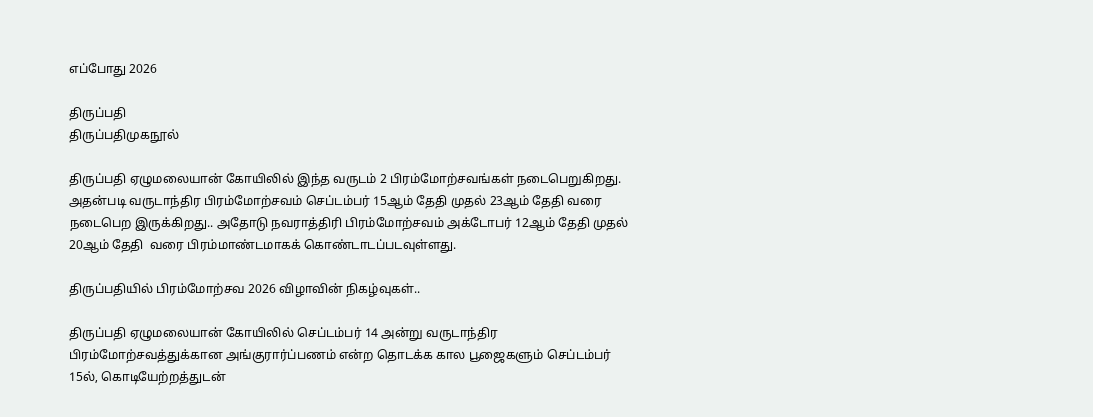எப்போது 2026

திருப்பதி
திருப்பதிமுகநூல்

திருப்பதி ஏழுமலையான் கோயிலில் இந்த வருடம் 2 பிரம்மோற்சவங்கள் நடைபெறுகிறது. அதன்படி வருடாந்திர பிரம்மோற்சவம் செப்டம்பர் 15ஆம் தேதி முதல் 23ஆம் தேதி வரை நடைபெற இருக்கிறது.. அதோடு நவராத்திரி பிரம்மோற்சவம் அக்டோபர் 12ஆம் தேதி முதல் 20ஆம் தேதி  வரை பிரம்மாண்டமாகக் கொண்டாடப்படவுள்ளது.

திருப்பதியில் பிரம்மோற்சவ 2026 விழாவின் நிகழ்வுகள்..

திருப்பதி ஏழுமலையான் கோயிலில் செப்டம்பர் 14 அன்று வருடாந்திர பிரம்மோற்சவத்துக்கான அங்குரார்ப்பணம் என்ற தொடக்க கால பூஜைகளும் செப்டம்பர் 15ல், கொடியேற்றத்துடன்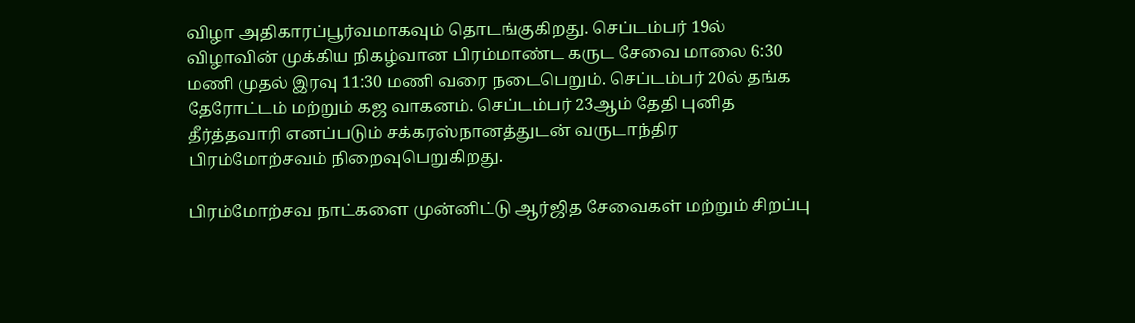விழா அதிகாரப்பூர்வமாகவும் தொடங்குகிறது. செப்டம்பர் 19ல் விழாவின் முக்கிய நிகழ்வான பிரம்மாண்ட கருட சேவை மாலை 6:30 மணி முதல் இரவு 11:30 மணி வரை நடைபெறும். செப்டம்பர் 20ல் தங்க தேரோட்டம் மற்றும் கஜ வாகனம். செப்டம்பர் 23ஆம் தேதி புனித தீர்த்தவாரி எனப்படும் சக்கரஸ்நானத்துடன் வருடாந்திர பிரம்மோற்சவம் நிறைவுபெறுகிறது.

பிரம்மோற்சவ நாட்களை முன்னிட்டு ஆர்ஜித சேவைகள் மற்றும் சிறப்பு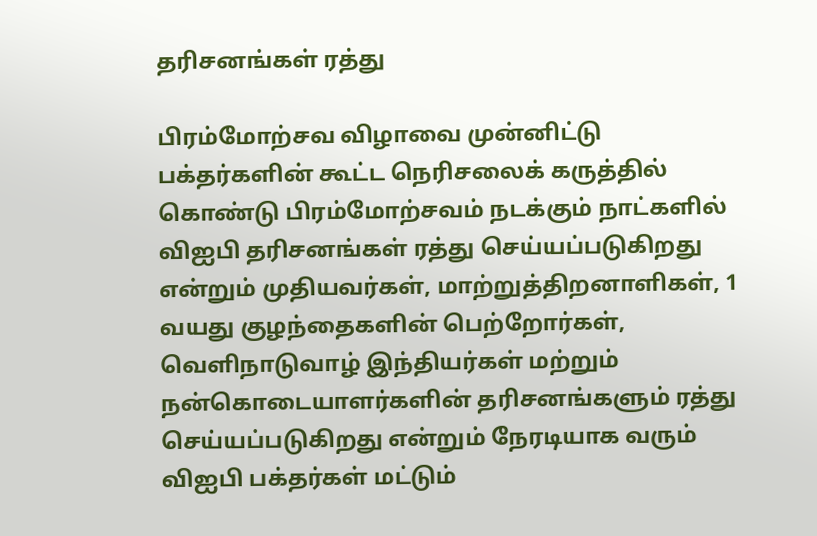தரிசனங்கள் ரத்து

பிரம்மோற்சவ விழாவை முன்னிட்டு பக்தர்களின் கூட்ட நெரிசலைக் கருத்தில் கொண்டு பிரம்மோற்சவம் நடக்கும் நாட்களில் விஐபி தரிசனங்கள் ரத்து செய்யப்படுகிறது என்றும் முதியவர்கள், மாற்றுத்திறனாளிகள், 1 வயது குழந்தைகளின் பெற்றோர்கள், வெளிநாடுவாழ் இந்தியர்கள் மற்றும் நன்கொடையாளர்களின் தரிசனங்களும் ரத்து செய்யப்படுகிறது என்றும் நேரடியாக வரும் விஐபி பக்தர்கள் மட்டும்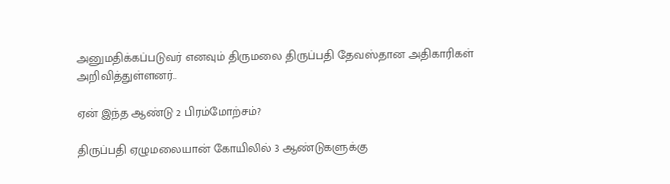அனுமதிக்கப்படுவர் எனவும் திருமலை திருப்பதி தேவஸ்தான அதிகாரிகள் அறிவித்துள்ளனர்..

ஏன் இந்த ஆண்டு 2 பிரம்மோற்சம்?

திருப்பதி ஏழுமலையான் கோயிலில் 3 ஆண்டுகளுக்கு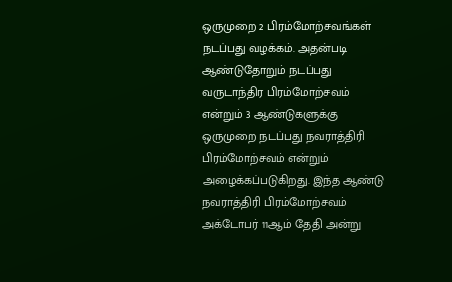ஒருமுறை 2 பிரம்மோற்சவங்கள் நடப்பது வழக்கம். அதன்படி ஆண்டுதோறும் நடப்பது வருடாந்திர பிரம்மோற்சவம் என்றும் 3 ஆண்டுகளுக்கு ஒருமுறை நடப்பது நவராத்திரி பிரம்மோற்சவம் என்றும் அழைக்கப்படுகிறது. இந்த ஆண்டு நவராத்திரி பிரம்மோற்சவம் அக்டோபர் 11ஆம் தேதி அன்று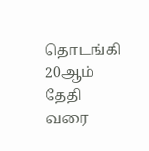தொடங்கி 20ஆம் தேதி வரை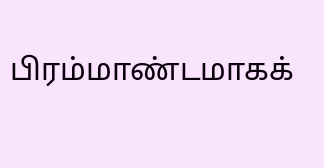பிரம்மாண்டமாகக்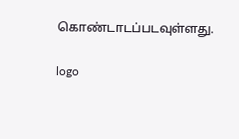கொண்டாடப்படவுள்ளது.

logo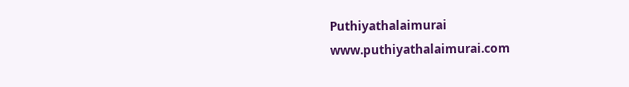Puthiyathalaimurai
www.puthiyathalaimurai.com